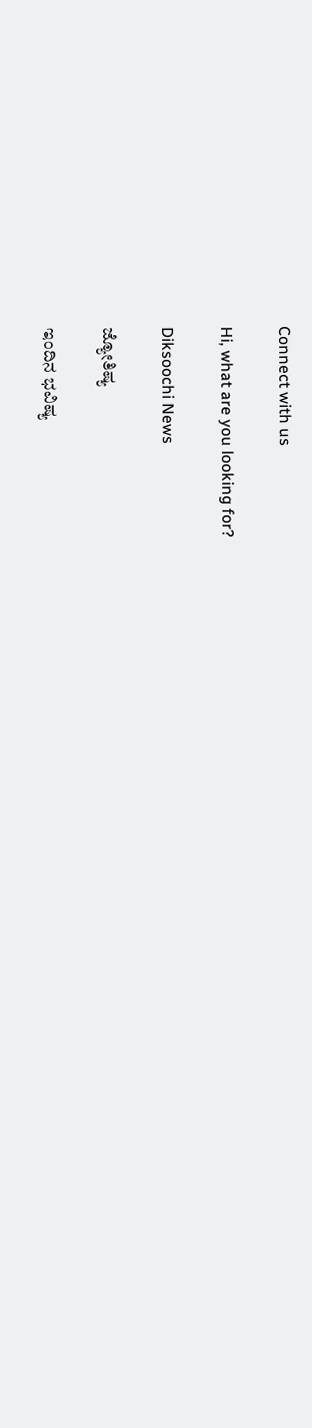Connect with us

Hi, what are you looking for?

Diksoochi News

ಜ್ಯೋತಿಷ್ಯ

ಇಂದಿನ ಭವಿಷ್ಯ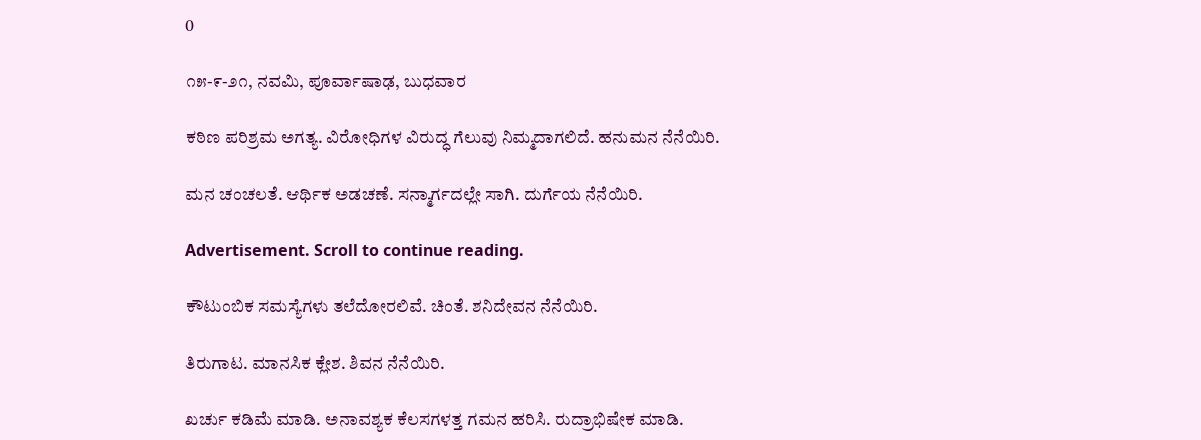0

೧೫-೯-೨೧, ನವಮಿ, ಪೂರ್ವಾಷಾಢ, ಬುಧವಾರ

ಕಠಿಣ ಪರಿಶ್ರಮ ಅಗತ್ಯ. ವಿರೋಧಿಗಳ ವಿರುದ್ಧ ಗೆಲುವು ನಿಮ್ಮದಾಗಲಿದೆ. ಹನುಮನ ನೆನೆಯಿರಿ.

ಮನ ಚಂಚಲತೆ. ಆರ್ಥಿಕ ಅಡಚಣೆ. ಸನ್ಮಾರ್ಗದಲ್ಲೇ ಸಾಗಿ. ದುರ್ಗೆಯ ನೆನೆಯಿರಿ.

Advertisement. Scroll to continue reading.

ಕೌಟುಂಬಿಕ ಸಮಸ್ಯೆಗಳು ತಲೆದೋರಲಿವೆ. ಚಿಂತೆ. ಶನಿದೇವನ ನೆನೆಯಿರಿ.

ತಿರುಗಾಟ. ಮಾನಸಿಕ ಕ್ಲೇಶ. ಶಿವನ ನೆನೆಯಿರಿ.

ಖರ್ಚು ಕಡಿಮೆ ಮಾಡಿ. ಅನಾವಶ್ಯಕ ಕೆಲಸಗಳತ್ತ ಗಮನ ಹರಿಸಿ. ರುದ್ರಾಭಿಷೇಕ ಮಾಡಿ.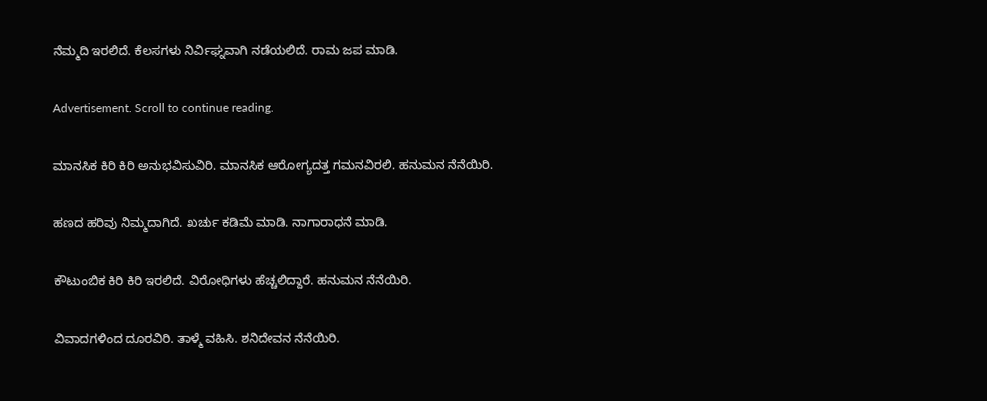ನೆಮ್ಮದಿ ಇರಲಿದೆ. ಕೆಲಸಗಳು ನಿರ್ವಿಘ್ನವಾಗಿ ನಡೆಯಲಿದೆ. ರಾಮ ಜಪ ಮಾಡಿ.

Advertisement. Scroll to continue reading.

ಮಾನಸಿಕ ಕಿರಿ ಕಿರಿ ಅನುಭವಿಸುವಿರಿ. ಮಾನಸಿಕ ಆರೋಗ್ಯದತ್ತ ಗಮನವಿರಲಿ. ಹನುಮನ ನೆನೆಯಿರಿ.

ಹಣದ ಹರಿವು ನಿಮ್ಮದಾಗಿದೆ. ಖರ್ಚು ಕಡಿಮೆ ಮಾಡಿ. ನಾಗಾರಾಧನೆ ಮಾಡಿ.

ಕೌಟುಂಬಿಕ ಕಿರಿ ಕಿರಿ ಇರಲಿದೆ. ವಿರೋಧಿಗಳು ಹೆಚ್ಚಲಿದ್ದಾರೆ. ಹನುಮನ ನೆನೆಯಿರಿ.

ವಿವಾದಗಳಿಂದ ದೂರವಿರಿ. ತಾಳ್ಮೆ ವಹಿಸಿ. ಶನಿದೇವನ ನೆನೆಯಿರಿ.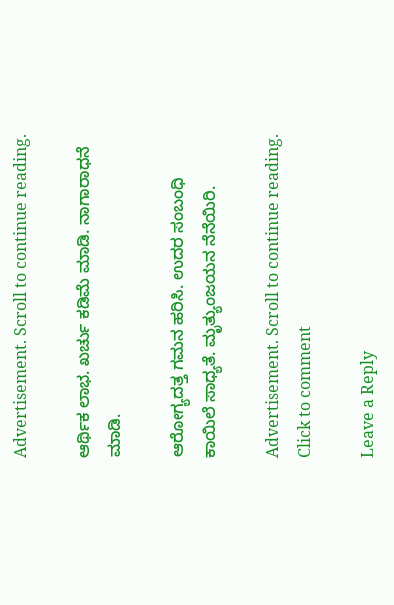Advertisement. Scroll to continue reading.

ಆರ್ಥಿಕ ಲಾಭ. ಖರ್ಚು ಕಡಿಮೆ ಮಾಡಿ. ನಾಗಾರಾಧನೆ ಮಾಡಿ.

ಆರೋಗ್ಯದತ್ತ ಗಮನ ಹರಿಸಿ. ಉದರ ಸಂಬಂಧಿ ಕಾಯಿಲೆ ಸಾಧ್ಯತೆ. ಮೃತ್ಯುಂಜಯನ ನೆನೆಯಿರಿ.

Advertisement. Scroll to continue reading.
Click to comment

Leave a Reply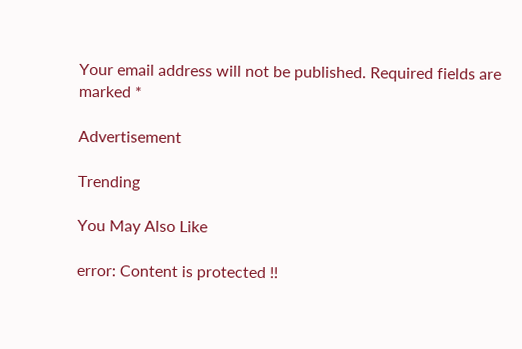Your email address will not be published. Required fields are marked *

Advertisement

Trending

You May Also Like

error: Content is protected !!